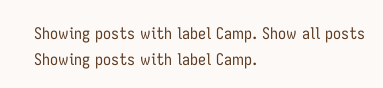Showing posts with label Camp. Show all posts
Showing posts with label Camp.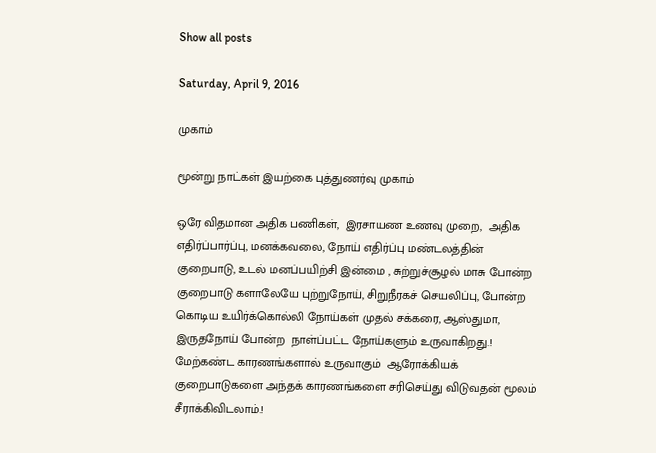Show all posts

Saturday, April 9, 2016

முகாம்

மூன்று நாட்கள் இயற்கை புத்துணர்வு முகாம்

ஒரே விதமான அதிக பணிகள்,  இரசாயண உணவு முறை,  அதிக எதிர்ப்பார்ப்பு, மனக்கவலை, நோய் எதிர்ப்பு மண்டலத்தின் குறைபாடு, உடல் மனப்பயிற்சி இன்மை , சுற்றுச்சூழல் மாசு போன்ற குறைபாடு களாலேயே புற்றுநோய், சிறுநீரகச் செயலிப்பு, போன்ற கொடிய உயிர்க்கொல்லி நோய்கள் முதல் சக்கரை, ஆஸ்துமா, இருதநோய் போன்ற  நாள்ப்பட்ட நோய்களும் உருவாகிறது.! மேற்கண்ட காரணங்களால் உருவாகும்  ஆரோக்கியக் குறைபாடுகளை அந்தக் காரணங்களை சரிசெய்து விடுவதன் மூலம் சீராக்கிவிடலாம்.!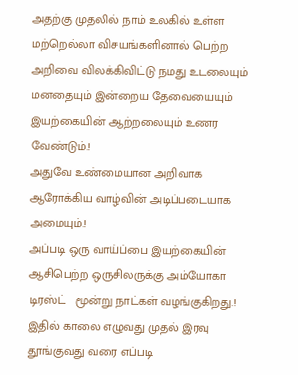அதற்கு முதலில் நாம் உலகில் உள்ள மற்றெல்லா விசயங்களினால் பெற்ற அறிவை விலக்கிவிட்டு நமது உடலையும் மனதையும் இன்றைய தேவையையும் இயற்கையின் ஆற்றலையும் உணர வேண்டும்.!
அதுவே உண்மையான அறிவாக ஆரோக்கிய வாழ்வின் அடிப்படையாக அமையும்.!
அப்படி ஒரு வாய்ப்பை இயற்கையின் ஆசிபெற்ற ஒருசிலருக்கு அம்யோகா டிரஸ்ட்   மூன்று நாட்கள் வழங்குகிறது.!
இதில் காலை எழுவது முதல் இரவு தூங்குவது வரை எப்படி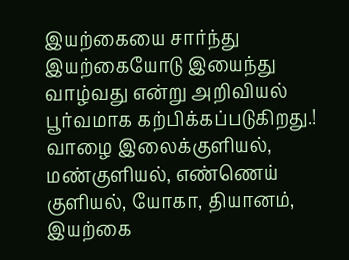இயற்கையை சார்ந்து இயற்கையோடு இயைந்து வாழ்வது என்று அறிவியல் பூர்வமாக கற்பிக்கப்படுகிறது.!  வாழை இலைக்குளியல், மண்குளியல், எண்ணெய் குளியல், யோகா, தியானம், இயற்கை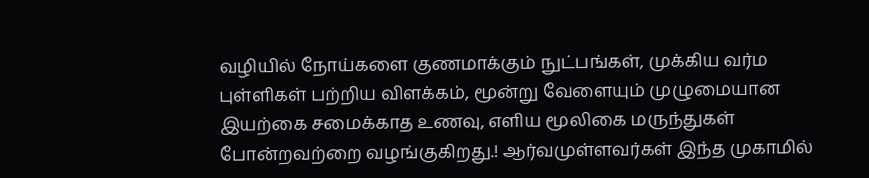வழியில் நோய்களை குணமாக்கும் நுட்பங்கள், முக்கிய வர்ம புள்ளிகள் பற்றிய விளக்கம், மூன்று வேளையும் முழுமையான இயற்கை சமைக்காத உணவு, எளிய மூலிகை மருந்துகள் போன்றவற்றை வழங்குகிறது.! ஆர்வமுள்ளவர்கள் இந்த முகாமில்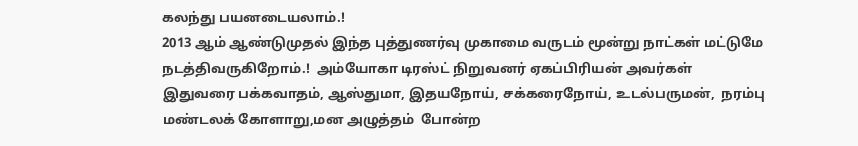கலந்து பயனடையலாம்.!
2013 ஆம் ஆண்டுமுதல் இந்த புத்துணர்வு முகாமை வருடம் மூன்று நாட்கள் மட்டுமே நடத்திவருகிறோம்.!  அம்யோகா டிரஸ்ட் நிறுவனர் ஏகப்பிரியன் அவர்கள் இதுவரை பக்கவாதம், ஆஸ்துமா, இதயநோய், சக்கரைநோய், உடல்பருமன்,  நரம்பு மண்டலக் கோளாறு,மன அழுத்தம்  போன்ற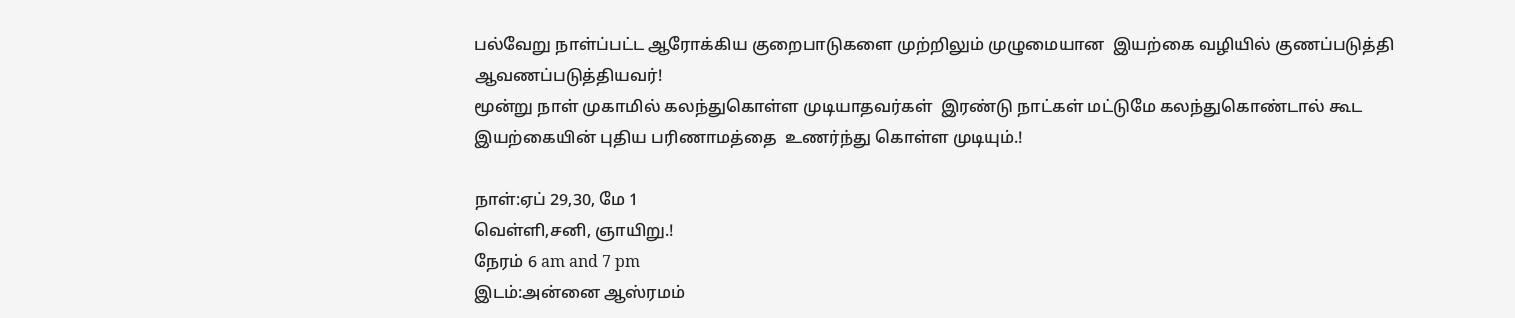பல்வேறு நாள்ப்பட்ட ஆரோக்கிய குறைபாடுகளை முற்றிலும் முழுமையான  இயற்கை வழியில் குணப்படுத்தி  ஆவணப்படுத்தியவர்!
மூன்று நாள் முகாமில் கலந்துகொள்ள முடியாதவர்கள்  இரண்டு நாட்கள் மட்டுமே கலந்துகொண்டால் கூட இயற்கையின் புதிய பரிணாமத்தை  உணர்ந்து கொள்ள முடியும்.!

நாள்:ஏப் 29,30, மே 1
வெள்ளி,சனி, ஞாயிறு.!
நேரம் 6 am and 7 pm
இடம்:அன்னை ஆஸ்ரமம்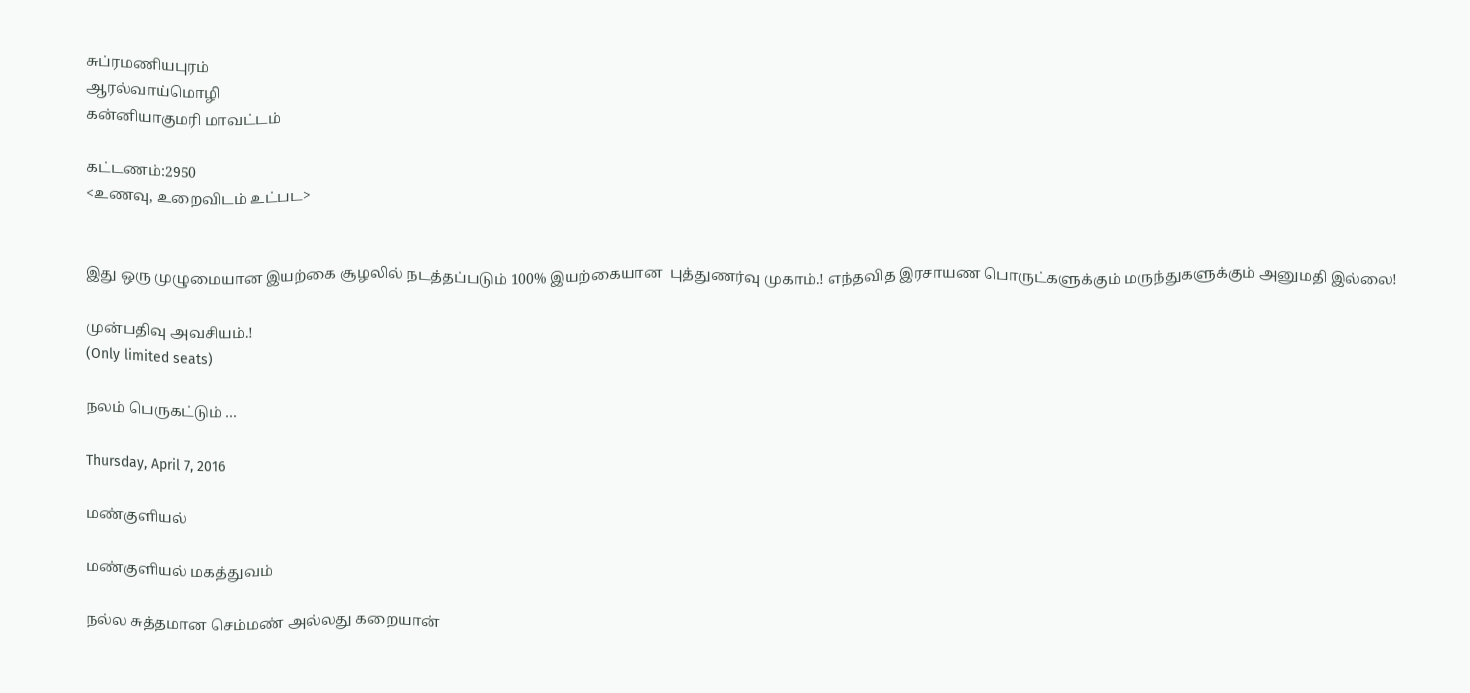சுப்ரமணியபுரம்
ஆரல்வாய்மொழி
கன்னியாகுமரி மாவட்டம்

கட்டணம்:2950
<உணவு, உறைவிடம் உட்பட>


இது ஒரு முழுமையான இயற்கை சூழலில் நடத்தப்படும் 100% இயற்கையான  புத்துணர்வு முகாம்.! எந்தவித இரசாயண பொருட்களுக்கும் மருந்துகளுக்கும் அனுமதி இல்லை!

முன்பதிவு அவசியம்.!
(Only limited seats)

நலம் பெருகட்டும் …

Thursday, April 7, 2016

மண்குளியல்

மண்குளியல் மகத்துவம்

நல்ல சுத்தமான செம்மண் அல்லது கறையான்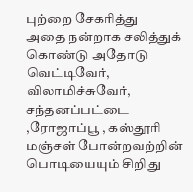புற்றை சேகரித்து
அதை நன்றாக சலித்துக் கொண்டு அதோடு வெட்டிவேர், விலாமிச்சுவேர், சந்தனப்பட்டை ,ரோஜாப்பூ , கஸ்தூரி மஞ்சள் போன்றவற்றின் பொடியையும் சிறிது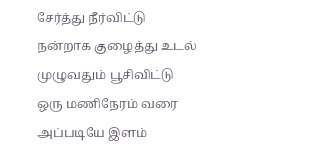சேர்த்து நீர்விட்டு நன்றாக குழைத்து உடல் முழுவதும் பூசிவிட்டு ஒரு மணிநேரம் வரை அப்படியே இளம்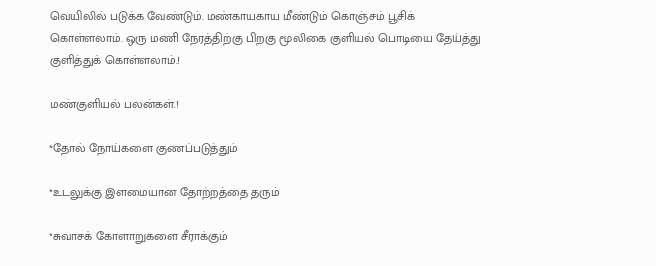வெயிலில் படுக்க வேண்டும். மண்காயகாய மீண்டும் கொஞ்சம் பூசிக் கொள்ளலாம். ஒரு மணி நேரத்திற்கு பிறகு மூலிகை குளியல் பொடியை தேய்த்து குளித்துக் கொள்ளலாம்.!

மண்குளியல் பலன்கள்.!

*தோல் நோய்களை குணப்படுத்தும்

*உடலுக்கு இளமையான தோற்றத்தை தரும்

*சுவாசக் கோளாறுகளை சீராக்கும்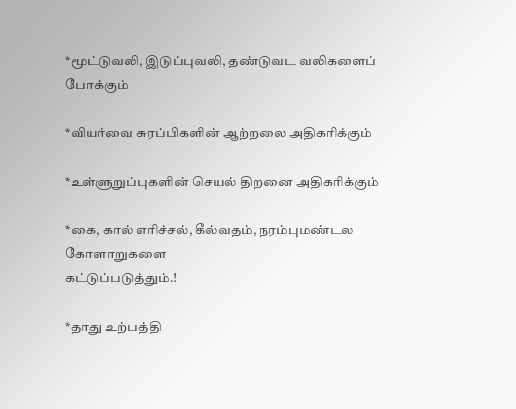*மூட்டுவலி, இடுப்புவலி, தண்டுவட வலிகளைப் போக்கும்

*வியர்வை சுரப்பிகளின் ஆற்றலை அதிகரிக்கும்

*உள்ளுறுப்புகளின் செயல் திறனை அதிகரிக்கும்

*கை, கால் எரிச்சல், கீல்வதம், நரம்புமண்டல கோளாறுகளை
கட்டுப்படுத்தும்.!

*தாது உற்பத்தி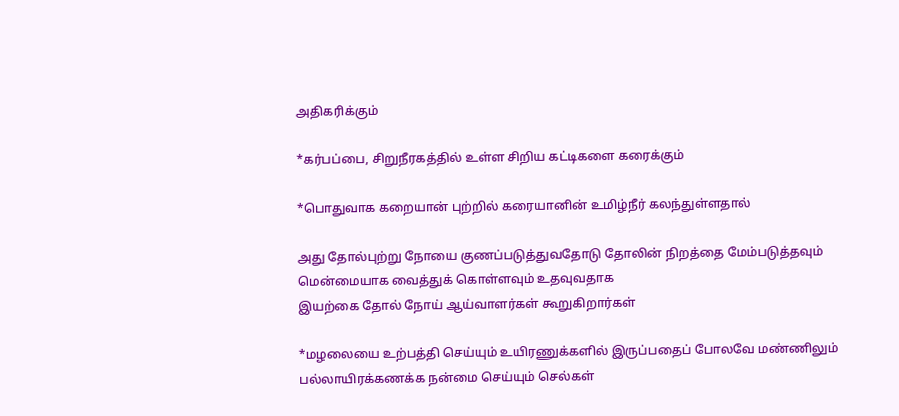அதிகரிக்கும்

*கர்பப்பை, சிறுநீரகத்தில் உள்ள சிறிய கட்டிகளை கரைக்கும்

*பொதுவாக கறையான் புற்றில் கரையானின் உமிழ்நீர் கலந்துள்ளதால்

அது தோல்புற்று நோயை குணப்படுத்துவதோடு தோலின் நிறத்தை மேம்படுத்தவும் மென்மையாக வைத்துக் கொள்ளவும் உதவுவதாக
இயற்கை தோல் நோய் ஆய்வாளர்கள் கூறுகிறார்கள்

*மழலையை உற்பத்தி செய்யும் உயிரணுக்களில் இருப்பதைப் போலவே மண்ணிலும் பல்லாயிரக்கணக்க நன்மை செய்யும் செல்கள்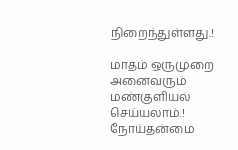நிறைந்துள்ளது.!

மாதம் ஒருமுறை அனைவரும் மண்குளியல் செய்யலாம்.!
நோய்தன்மை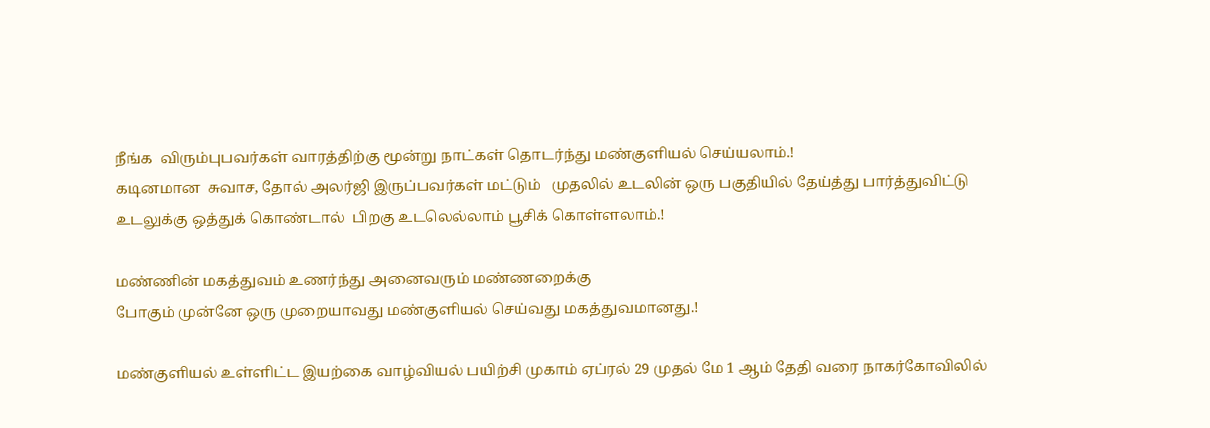நீங்க  விரும்புபவர்கள் வாரத்திற்கு மூன்று நாட்கள் தொடர்ந்து மண்குளியல் செய்யலாம்.!
கடினமான  சுவாச, தோல் அலர்ஜி இருப்பவர்கள் மட்டும்   முதலில் உடலின் ஒரு பகுதியில் தேய்த்து பார்த்துவிட்டு உடலுக்கு ஒத்துக் கொண்டால்  பிறகு உடலெல்லாம் பூசிக் கொள்ளலாம்.!

மண்ணின் மகத்துவம் உணர்ந்து அனைவரும் மண்ணறைக்கு
போகும் முன்னே ஒரு முறையாவது மண்குளியல் செய்வது மகத்துவமானது.!

மண்குளியல் உள்ளிட்ட இயற்கை வாழ்வியல் பயிற்சி முகாம் ஏப்ரல் 29 முதல் மே 1 ஆம் தேதி வரை நாகர்கோவிலில்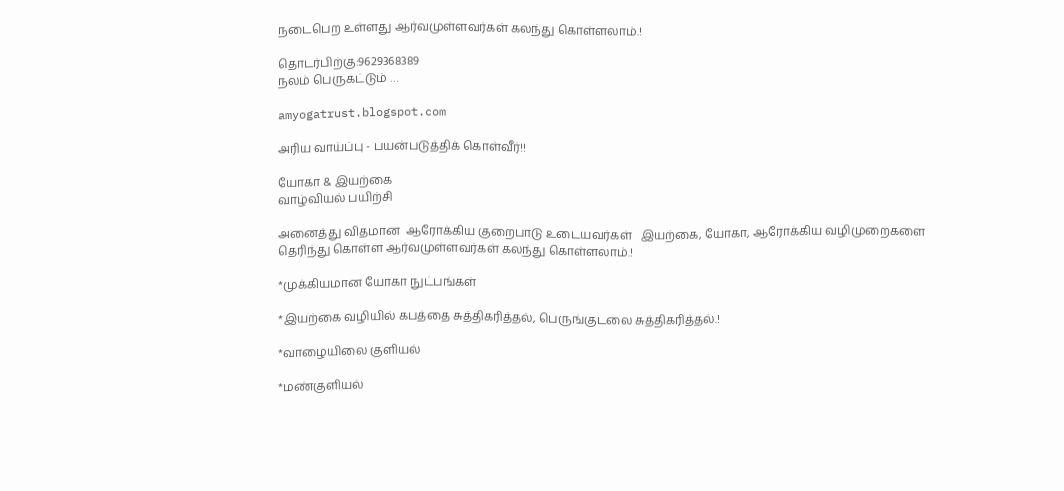நடைபெற உள்ளது ஆர்வமுள்ளவர்கள் கலந்து கொள்ளலாம்.!

தொடர்பிற்கு:9629368389
நலம் பெருகட்டும் …

amyogatrust.blogspot.com

அரிய வாய்ப்பு - பயன்படுத்திக் கொள்வீர்!!

யோகா & இயற்கை
வாழ்வியல் பயிற்சி

அனைத்து விதமான  ஆரோக்கிய குறைபாடு உடையவர்கள்   இயற்கை, யோகா, ஆரோக்கிய வழிமுறைகளை தெரிந்து கொள்ள ஆர்வமுள்ளவர்கள் கலந்து கொள்ளலாம்.!

*முக்கியமான யோகா நுட்பங்கள்

*இயற்கை வழியில் கபத்தை சுத்திகரித்தல், பெருங்குடலை சுத்திகரித்தல்.!

*வாழையிலை குளியல்

*மண்குளியல்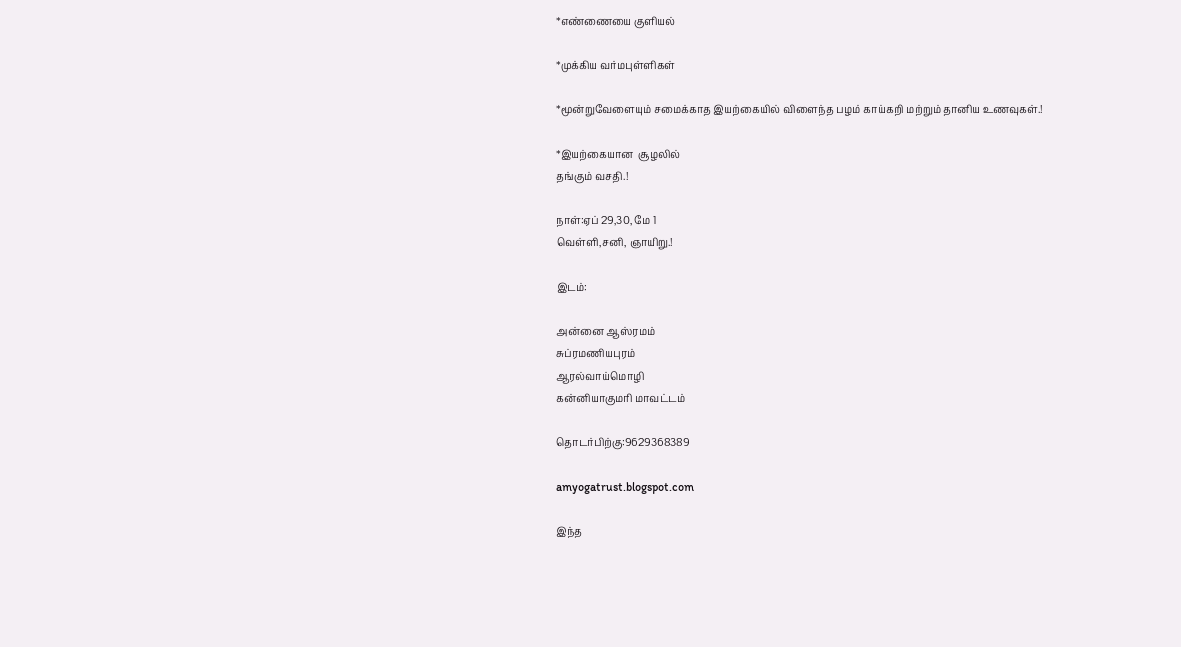*எண்ணையை குளியல்

*முக்கிய வர்மபுள்ளிகள்

*மூன்றுவேளையும் சமைக்காத இயற்கையில் விளைந்த பழம் காய்கறி மற்றும் தானிய உணவுகள்.!

*இயற்கையான  சூழலில்
தங்கும் வசதி.!

நாள்:ஏப் 29,30, மே 1
வெள்ளி,சனி, ஞாயிறு.!

இடம்:

அன்னை ஆஸ்ரமம்
சுப்ரமணியபுரம்
ஆரல்வாய்மொழி
கன்னியாகுமரி மாவட்டம்

தொடர்பிற்கு:9629368389

amyogatrust.blogspot.com

இந்த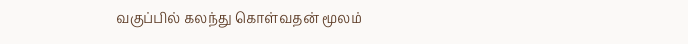வகுப்பில் கலந்து கொள்வதன் மூலம்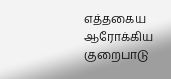எத்தகைய ஆரோக்கிய குறைபாடு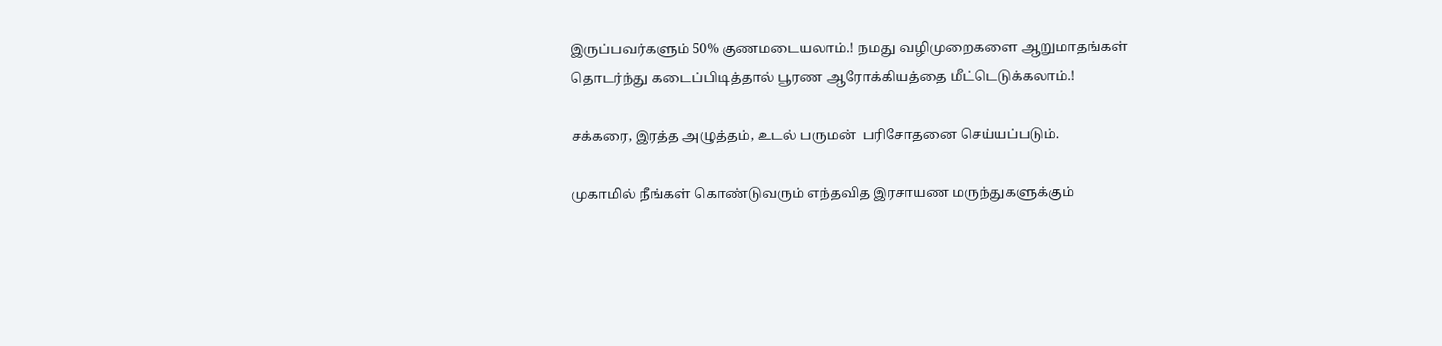இருப்பவர்களும் 50% குணமடையலாம்.! நமது வழிமுறைகளை ஆறுமாதங்கள்
தொடர்ந்து கடைப்பிடித்தால் பூரண ஆரோக்கியத்தை மீட்டெடுக்கலாம்.!

சக்கரை, இரத்த அழுத்தம், உடல் பருமன்  பரிசோதனை செய்யப்படும்.

முகாமில் நீங்கள் கொண்டுவரும் எந்தவித இரசாயண மருந்துகளுக்கும்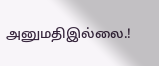அனுமதிஇல்லை.!